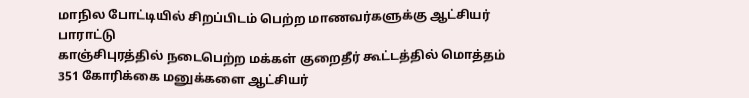மாநில போட்டியில் சிறப்பிடம் பெற்ற மாணவர்களுக்கு ஆட்சியர் பாராட்டு
காஞ்சிபுரத்தில் நடைபெற்ற மக்கள் குறைதீர் கூட்டத்தில் மொத்தம் 351 கோரிக்கை மனுக்களை ஆட்சியர்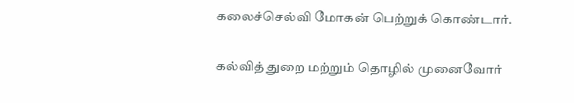கலைச்செல்வி மோகன் பெற்றுக் கொண்டார்.

கல்வித் துறை மற்றும் தொழில் முனைவோர்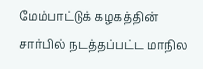மேம்பாட்டுக் கழகத்தின் சார்பில் நடத்தப்பட்ட மாநில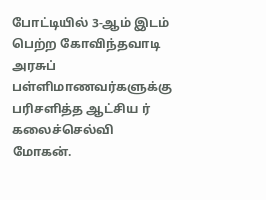போட்டியில் 3-ஆம் இடம் பெற்ற கோவிந்தவாடி அரசுப் பள்ளிமாணவர்களுக்கு பரிசளித்த ஆட்சிய ர் கலைச்செல்வி மோகன்.